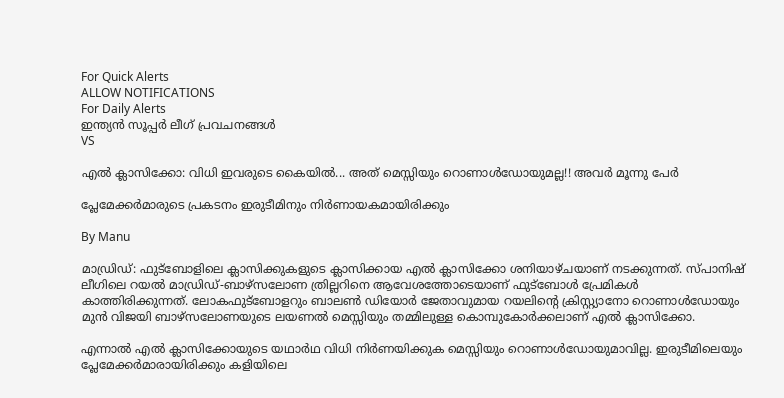For Quick Alerts
ALLOW NOTIFICATIONS
For Daily Alerts
ഇന്ത്യന്‍ സൂപ്പര്‍ ലീഗ്‌ പ്രവചനങ്ങൾ
VS

എല്‍ ക്ലാസിക്കോ: വിധി ഇവരുടെ കൈയില്‍... അത് മെസ്സിയും റൊണാള്‍ഡോയുമല്ല!! അവര്‍ മൂന്നു പേര്‍

പ്ലേമേക്കര്‍മാരുടെ പ്രകടനം ഇരുടീമിനും നിര്‍ണായകമായിരിക്കും

By Manu

മാഡ്രിഡ്: ഫുട്‌ബോളിലെ ക്ലാസിക്കുകളുടെ ക്ലാസിക്കായ എല്‍ ക്ലാസിക്കോ ശനിയാഴ്ചയാണ് നടക്കുന്നത്. സ്പാനിഷ് ലീഗിലെ റയല്‍ മാഡ്രിഡ്-ബാഴ്‌സലോണ ത്രില്ലറിനെ ആവേശത്തോടെയാണ് ഫുട്‌ബോള്‍ പ്രേമികള്‍ കാത്തിരിക്കുന്നത്. ലോകഫുട്‌ബോളറും ബാലണ്‍ ഡിയോര്‍ ജേതാവുമായ റയലിന്റെ ക്രിസ്റ്റ്യാനോ റൊണാള്‍ഡോയും മുന്‍ വിജയി ബാഴ്‌സലോണയുടെ ലയണല്‍ മെസ്സിയും തമ്മിലുള്ള കൊമ്പുകോര്‍ക്കലാണ് എല്‍ ക്ലാസിക്കോ.

എന്നാല്‍ എല്‍ ക്ലാസിക്കോയുടെ യഥാര്‍ഥ വിധി നിര്‍ണയിക്കുക മെസ്സിയും റൊണാള്‍ഡോയുമാവില്ല. ഇരുടീമിലെയും പ്ലേമേക്കര്‍മാരായിരിക്കും കളിയിലെ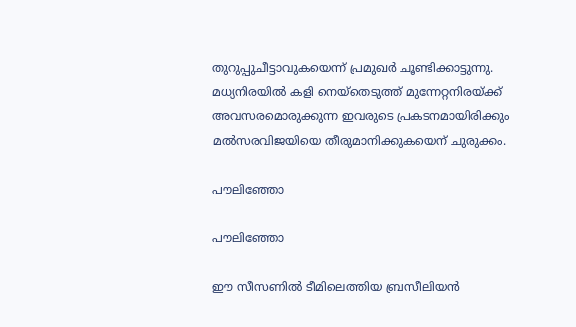തുറുപ്പുചീട്ടാവുകയെന്ന് പ്രമുഖര്‍ ചൂണ്ടിക്കാട്ടുന്നു. മധ്യനിരയില്‍ കളി നെയ്‌തെടുത്ത് മുന്നേറ്റനിരയ്ക്ക് അവസരമൊരുക്കുന്ന ഇവരുടെ പ്രകടനമായിരിക്കും മല്‍സരവിജയിയെ തീരുമാനിക്കുകയെന് ചുരുക്കം.

പൗലിഞ്ഞോ

പൗലിഞ്ഞോ

ഈ സീസണില്‍ ടീമിലെത്തിയ ബ്രസീലിയന്‍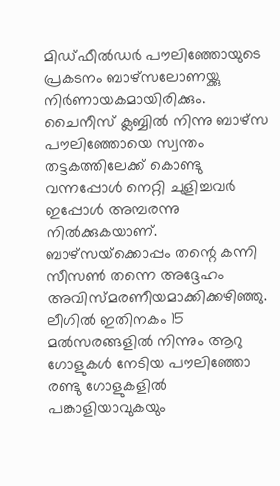മിഡ്ഫീല്‍ഡര്‍ പൗലിഞ്ഞോയുടെ പ്രകടനം ബാഴ്‌സലോണയ്ക്കു നിര്‍ണായകമായിരിക്കും. ചൈനീസ് ക്ലബ്ബില്‍ നിന്നു ബാഴ്‌സ പൗലിഞ്ഞോയെ സ്വന്തം തട്ടകത്തിലേക്ക് കൊണ്ടു വന്നപ്പോള്‍ നെറ്റി ചുളിച്ചവര്‍ ഇപ്പോള്‍ അമ്പരന്നു നില്‍ക്കുകയാണ്. ബാഴ്‌സയ്‌ക്കൊപ്പം തന്റെ കന്നി സീസണ്‍ തന്നെ അദ്ദേഹം അവിസ്മരണീയമാക്കിക്കഴിഞ്ഞു.
ലീഗില്‍ ഇതിനകം 15 മല്‍സരങ്ങളില്‍ നിന്നും ആറു ഗോളുകള്‍ നേടിയ പൗലിഞ്ഞോ രണ്ടു ഗോളുകളില്‍ പങ്കാളിയാവുകയും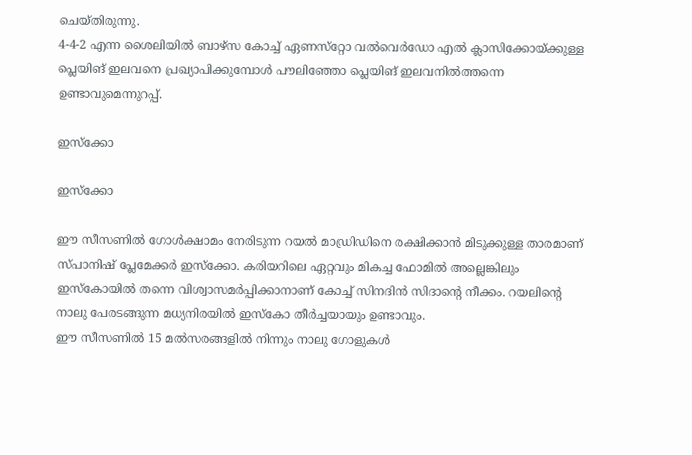ചെയ്തിരുന്നു.
4-4-2 എന്ന ശൈലിയില്‍ ബാഴ്‌സ കോച്ച് ഏണസ്‌റ്റോ വല്‍വെര്‍ഡോ എല്‍ ക്ലാസിക്കോയ്ക്കുള്ള പ്ലെയിങ് ഇലവനെ പ്രഖ്യാപിക്കുമ്പോള്‍ പൗലിഞ്ഞോ പ്ലെയിങ് ഇലവനില്‍ത്തന്നെ ഉണ്ടാവുമെന്നുറപ്പ്.

ഇസ്‌ക്കോ

ഇസ്‌ക്കോ

ഈ സീസണില്‍ ഗോള്‍ക്ഷാമം നേരിടുന്ന റയല്‍ മാഡ്രിഡിനെ രക്ഷിക്കാന്‍ മിടുക്കുള്ള താരമാണ് സ്പാനിഷ് പ്ലേമേക്കര്‍ ഇസ്‌ക്കോ. കരിയറിലെ ഏറ്റവും മികച്ച ഫോമില്‍ അല്ലെങ്കിലും ഇസ്‌കോയില്‍ തന്നെ വിശ്വാസമര്‍പ്പിക്കാനാണ് കോച്ച് സിനദിന്‍ സിദാന്റെ നീക്കം. റയലിന്റെ നാലു പേരടങ്ങുന്ന മധ്യനിരയില്‍ ഇസ്‌കോ തീര്‍ച്ചയായും ഉണ്ടാവും.
ഈ സീസണില്‍ 15 മല്‍സരങ്ങളില്‍ നിന്നും നാലു ഗോളുകള്‍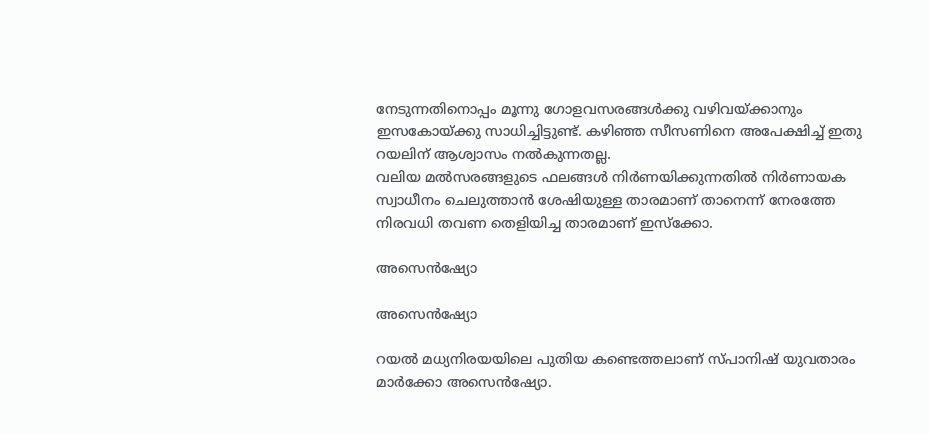നേടുന്നതിനൊപ്പം മൂന്നു ഗോളവസരങ്ങള്‍ക്കു വഴിവയ്ക്കാനും ഇസകോയ്ക്കു സാധിച്ചിട്ടുണ്ട്. കഴിഞ്ഞ സീസണിനെ അപേക്ഷിച്ച് ഇതു റയലിന് ആശ്വാസം നല്‍കുന്നതല്ല.
വലിയ മല്‍സരങ്ങളുടെ ഫലങ്ങള്‍ നിര്‍ണയിക്കുന്നതില്‍ നിര്‍ണായക സ്വാധീനം ചെലുത്താന്‍ ശേഷിയുള്ള താരമാണ് താനെന്ന് നേരത്തേ നിരവധി തവണ തെളിയിച്ച താരമാണ് ഇസ്‌ക്കോ.

അസെന്‍ഷ്യോ

അസെന്‍ഷ്യോ

റയല്‍ മധ്യനിരയയിലെ പുതിയ കണ്ടെത്തലാണ് സ്പാനിഷ് യുവതാരം മാര്‍ക്കോ അസെന്‍ഷ്യോ.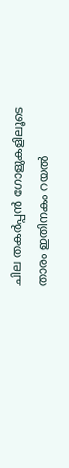ചില തകര്‍പ്പന്‍ ഗോളുകളിലൂടെ താരം ഇതിനകം റയല്‍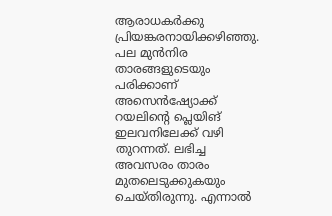ആരാധകര്‍ക്കു പ്രിയങ്കരനായിക്കഴിഞ്ഞു. പല മുന്‍നിര താരങ്ങളുടെയും പരിക്കാണ് അസെന്‍ഷ്യോക്ക് റയലിന്റെ പ്ലെയിങ് ഇലവനിലേക്ക് വഴി തുറന്നത്. ലഭിച്ച അവസരം താരം മുതലെടുക്കുകയും ചെയ്തിരുന്നു. എന്നാല്‍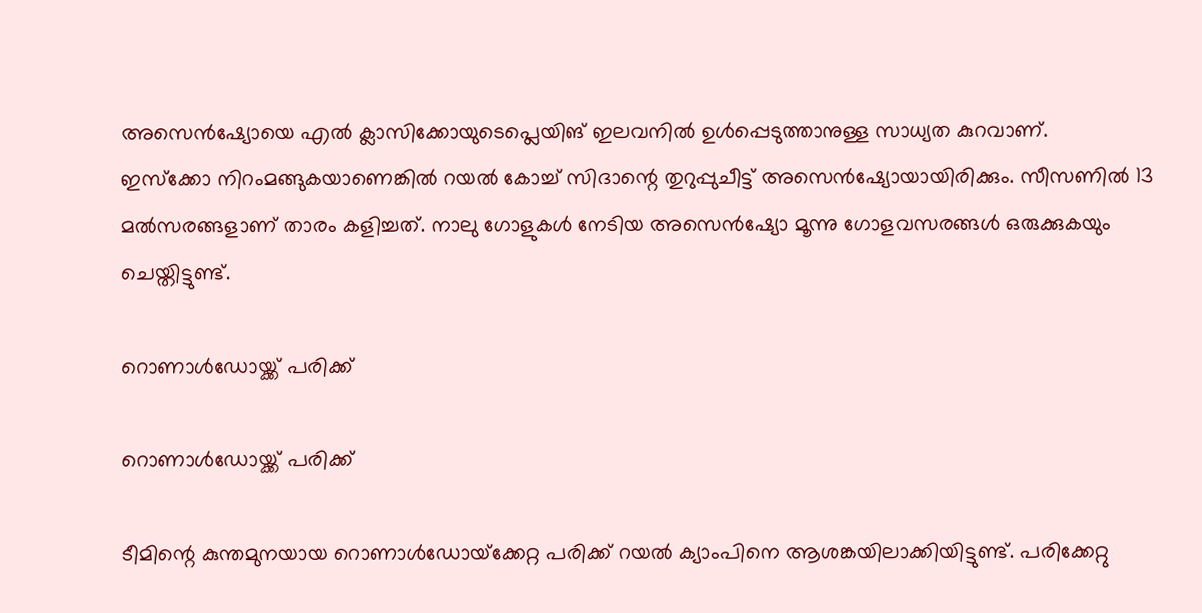അസെന്‍ഷ്യോയെ എല്‍ ക്ലാസിക്കോയുടെപ്ലെയിങ് ഇലവനില്‍ ഉള്‍പ്പെടുത്താനുള്ള സാധ്യത കുറവാണ്.
ഇസ്‌ക്കോ നിറംമങ്ങുകയാണെങ്കില്‍ റയല്‍ കോച്ച് സിദാന്റെ തുറുപ്പുചീട്ട് അസെന്‍ഷ്യോയായിരിക്കും. സീസണില്‍ 13 മല്‍സരങ്ങളാണ് താരം കളിച്ചത്. നാലു ഗോളുകള്‍ നേടിയ അസെന്‍ഷ്യോ മൂന്നു ഗോളവസരങ്ങള്‍ ഒരുക്കുകയും ചെയ്തിട്ടുണ്ട്.

റൊണാള്‍ഡോയ്ക്ക് പരിക്ക്

റൊണാള്‍ഡോയ്ക്ക് പരിക്ക്

ടീമിന്റെ കുന്തമുനയായ റൊണാള്‍ഡോയ്‌ക്കേറ്റ പരിക്ക് റയല്‍ ക്യാംപിനെ ആശങ്കയിലാക്കിയിട്ടുണ്ട്. പരിക്കേറ്റു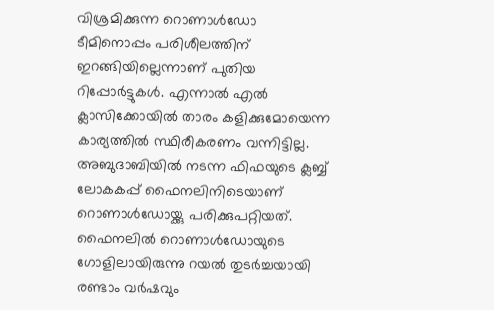വിശ്രമിക്കുന്ന റൊണാള്‍ഡോ ടീമിനൊപ്പം പരിശീലത്തിന് ഇറങ്ങിയില്ലെന്നാണ് പുതിയ റിപ്പോര്‍ട്ടുകള്‍. എന്നാല്‍ എല്‍ ക്ലാസിക്കോയില്‍ താരം കളിക്കുമോയെന്ന കാര്യത്തില്‍ സ്ഥിരീകരണം വന്നിട്ടില്ല.
അബുദാബിയില്‍ നടന്ന ഫിഫയുടെ ക്ലബ്ബ് ലോകകപ്പ് ഫൈനലിനിടെയാണ് റൊണാള്‍ഡോയ്ക്കു പരിക്കുപറ്റിയത്. ഫൈനലില്‍ റൊണാള്‍ഡോയുടെ ഗോളിലായിരുന്നു റയല്‍ തുടര്‍ച്ചയായി രണ്ടാം വര്‍ഷവും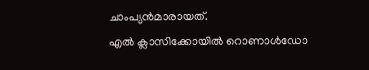ചാംപ്യന്‍മാരായത്.
എല്‍ ക്ലാസിക്കോയില്‍ റൊണാള്‍ഡോ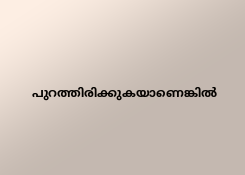പുറത്തിരിക്കുകയാണെങ്കില്‍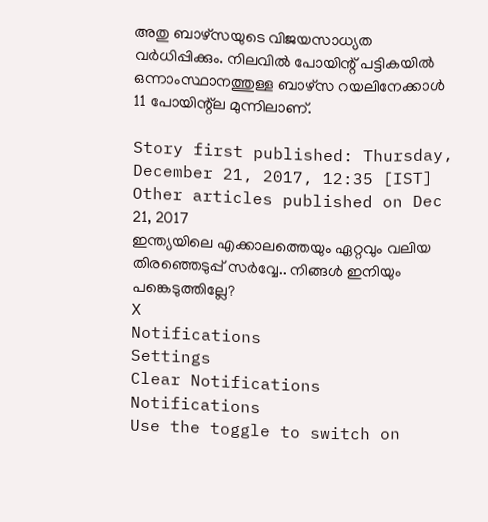അതു ബാഴ്‌സയുടെ വിജയസാധ്യത വര്‍ധിപ്പിക്കും. നിലവില്‍ പോയിന്റ് പട്ടികയില്‍ ഒന്നാംസ്ഥാനത്തുള്ള ബാഴ്‌സ റയലിനേക്കാള്‍ 11 പോയിന്റ്‌ല മുന്നിലാണ്.

Story first published: Thursday, December 21, 2017, 12:35 [IST]
Other articles published on Dec 21, 2017
ഇന്ത്യയിലെ എക്കാലത്തെയും ഏറ്റവും വലിയ തിരഞ്ഞെടുപ്പ് സർവ്വേ.. നിങ്ങൾ ഇനിയും പങ്കെടുത്തില്ലേ?
X
Notifications
Settings
Clear Notifications
Notifications
Use the toggle to switch on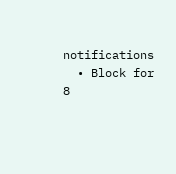notifications
  • Block for 8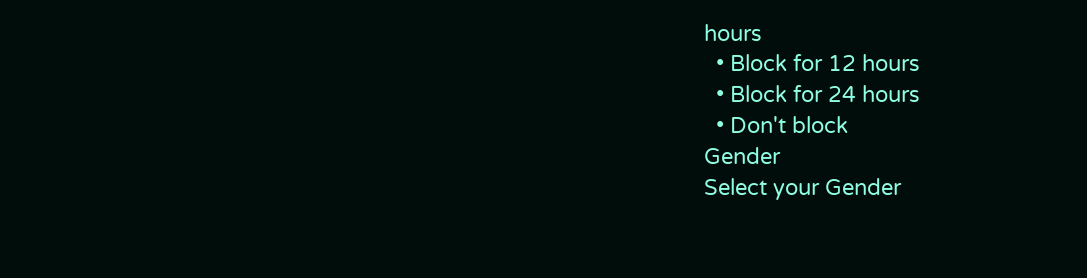hours
  • Block for 12 hours
  • Block for 24 hours
  • Don't block
Gender
Select your Gender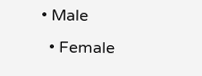• Male
  • Female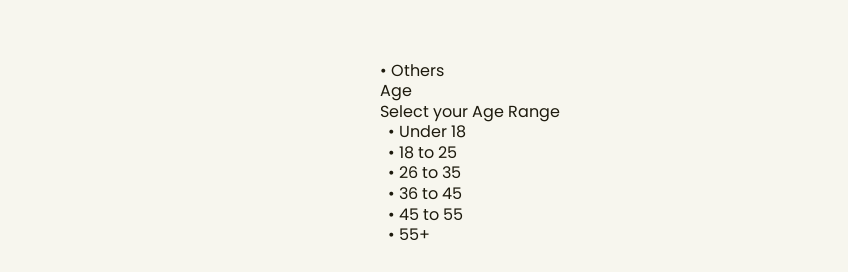• Others
Age
Select your Age Range
  • Under 18
  • 18 to 25
  • 26 to 35
  • 36 to 45
  • 45 to 55
  • 55+